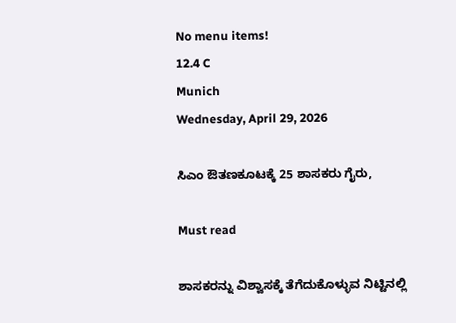No menu items!
12.4 C
Munich
Wednesday, April 29, 2026

ಸಿಎಂ ಔತಣಕೂಟಕ್ಕೆ 25 ಶಾಸಕರು ಗೈರು,

Must read

ಶಾಸಕರನ್ನು ವಿಶ್ವಾಸಕ್ಕೆ ತೆಗೆದುಕೊಳ್ಳುವ ನಿಟ್ಟಿನಲ್ಲಿ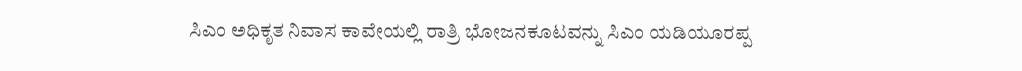ಸಿಎಂ ಅಧಿಕೃತ ನಿವಾಸ ಕಾವೇಯಲ್ಲಿ ರಾತ್ರಿ ಭೋಜನಕೂಟವನ್ನು ಸಿಎಂ ಯಡಿಯೂರಪ್ಪ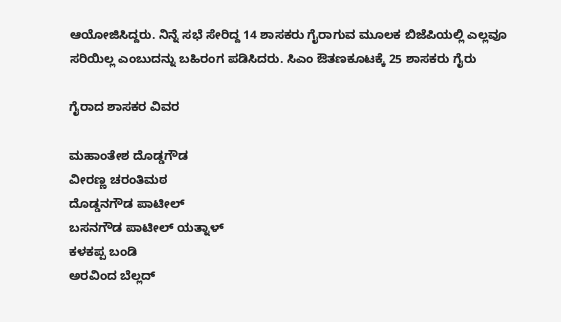ಆಯೋಜಿಸಿದ್ದರು. ನಿನ್ನೆ ಸಭೆ ಸೇರಿದ್ದ 14 ಶಾಸಕರು ಗೈರಾಗುವ ಮೂಲಕ ಬಿಜೆಪಿಯಲ್ಲಿ ಎಲ್ಲವೂ ಸರಿಯಿಲ್ಲ ಎಂಬುದನ್ನು ಬಹಿರಂಗ ಪಡಿಸಿದರು. ಸಿಎಂ ಔತಣಕೂಟಕ್ಕೆ 25 ಶಾಸಕರು ಗೈರು

ಗೈರಾದ ಶಾಸಕರ ವಿವರ

ಮಹಾಂತೇಶ ದೊಡ್ಡಗೌಡ
ವೀರಣ್ಣ ಚರಂತಿಮಠ
ದೊಡ್ಡನಗೌಡ ಪಾಟೀಲ್
ಬಸನಗೌಡ ಪಾಟೀಲ್ ಯತ್ನಾಳ್
ಕಳಕಪ್ಪ ಬಂಡಿ
ಅರವಿಂದ ಬೆಲ್ಲದ್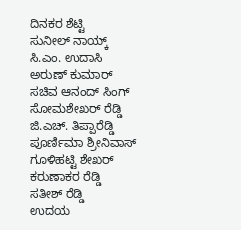ದಿನಕರ ಶೆಟ್ಟಿ
ಸುನೀಲ್ ನಾಯ್ಕ್
ಸಿ.ಎಂ. ಉದಾಸಿ
ಅರುಣ್ ಕುಮಾರ್
ಸಚಿವ ಆನಂದ್ ಸಿಂಗ್
ಸೋಮಶೇಖರ್ ರೆಡ್ಡಿ
ಜಿ.ಎಚ್. ತಿಪ್ಪಾರೆಡ್ಡಿ
ಪೂರ್ಣಿಮಾ ಶ್ರೀನಿವಾಸ್
ಗೂಳಿಹಟ್ಟಿ ಶೇಖರ್
ಕರುಣಾಕರ ರೆಡ್ಡಿ
ಸತೀಶ್ ರೆಡ್ಡಿ
ಉದಯ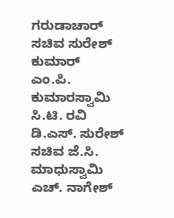ಗರುಡಾಚಾರ್
ಸಚಿವ ಸುರೇಶ್ ಕುಮಾರ್
ಎಂ.ಪಿ. ಕುಮಾರಸ್ವಾಮಿ
ಸಿ.ಟಿ. ರವಿ
ಡಿ.ಎಸ್. ಸುರೇಶ್
ಸಚಿವ ಜೆ.ಸಿ. ಮಾಧುಸ್ವಾಮಿ
ಎಚ್. ನಾಗೇಶ್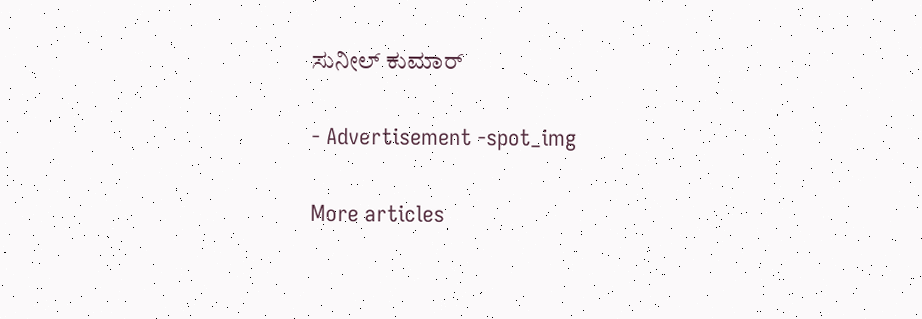ಸುನೀಲ್ ಕುಮಾರ್

- Advertisement -spot_img

More articles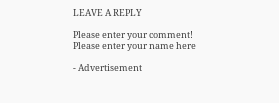LEAVE A REPLY

Please enter your comment!
Please enter your name here

- Advertisement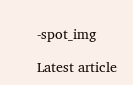-spot_img

Latest article